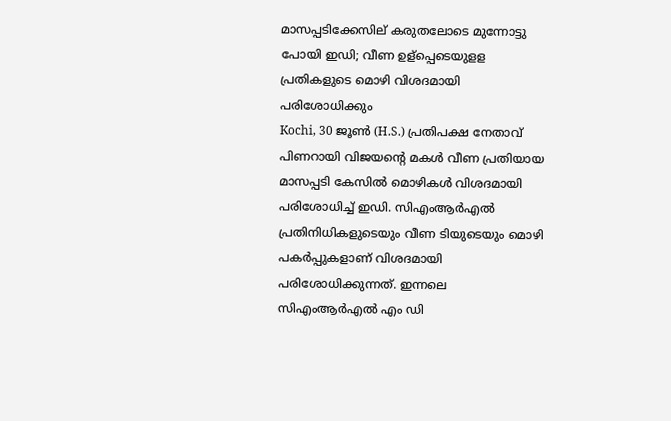മാസപ്പടിക്കേസില് കരുതലോടെ മുന്നോട്ടു പോയി ഇഡി; വീണ ഉള്പ്പെടെയുളള പ്രതികളുടെ മൊഴി വിശദമായി പരിശോധിക്കും
Kochi, 30 ജൂണ്‍ (H.S.) പ്രതിപക്ഷ നേതാവ് പിണറായി വിജയന്റെ മകള്‍ വീണ പ്രതിയായ മാസപ്പടി കേസില്‍ മൊഴികള്‍ വിശദമായി പരിശോധിച്ച് ഇഡി. സിഎംആര്‍എല്‍ പ്രതിനിധികളുടെയും വീണ ടിയുടെയും മൊഴി പകര്‍പ്പുകളാണ് വിശദമായി പരിശോധിക്കുന്നത്. ഇന്നലെ സിഎംആര്‍എല്‍ എം ഡി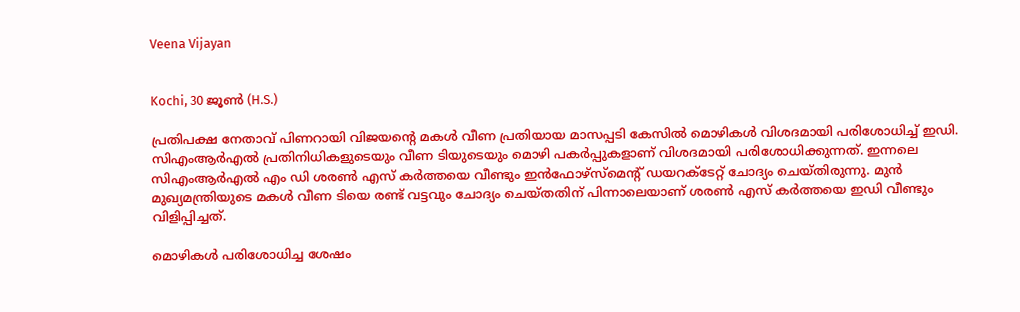Veena Vijayan


Kochi, 30 ജൂണ്‍ (H.S.)

പ്രതിപക്ഷ നേതാവ് പിണറായി വിജയന്റെ മകള്‍ വീണ പ്രതിയായ മാസപ്പടി കേസില്‍ മൊഴികള്‍ വിശദമായി പരിശോധിച്ച് ഇഡി. സിഎംആര്‍എല്‍ പ്രതിനിധികളുടെയും വീണ ടിയുടെയും മൊഴി പകര്‍പ്പുകളാണ് വിശദമായി പരിശോധിക്കുന്നത്. ഇന്നലെ സിഎംആര്‍എല്‍ എം ഡി ശരണ്‍ എസ് കര്‍ത്തയെ വീണ്ടും ഇന്‍ഫോഴ്‌സ്‌മെന്റ് ഡയറക്ടേറ്റ് ചോദ്യം ചെയ്തിരുന്നു. മുന്‍ മുഖ്യമന്ത്രിയുടെ മകള്‍ വീണ ടിയെ രണ്ട് വട്ടവും ചോദ്യം ചെയ്തതിന് പിന്നാലെയാണ് ശരണ്‍ എസ് കര്‍ത്തയെ ഇഡി വീണ്ടും വിളിപ്പിച്ചത്.

മൊഴികള്‍ പരിശോധിച്ച ശേഷം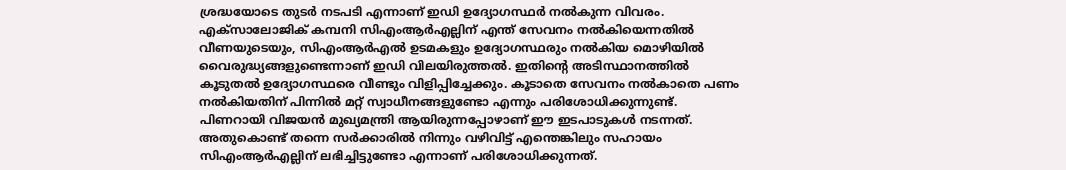ശ്രദ്ധയോടെ തുടര്‍ നടപടി എന്നാണ് ഇഡി ഉദ്യോഗസ്ഥര്‍ നല്‍കുന്ന വിവരം. എക്‌സാലോജിക് കമ്പനി സിഎംആര്‍എല്ലിന് എന്ത് സേവനം നല്‍കിയെന്നതില്‍ വീണയുടെയും, സിഎംആര്‍എല്‍ ഉടമകളും ഉദ്യോഗസ്ഥരും നല്‍കിയ മൊഴിയില്‍ വൈരുദ്ധ്യങ്ങളുണ്ടെന്നാണ് ഇഡി വിലയിരുത്തല്‍. ഇതിന്റെ അടിസ്ഥാനത്തില്‍ കൂടുതല്‍ ഉദ്യോഗസ്ഥരെ വീണ്ടും വിളിപ്പിച്ചേക്കും. കൂടാതെ സേവനം നല്‍കാതെ പണം നല്‍കിയതിന് പിന്നില്‍ മറ്റ് സ്വാധീനങ്ങളുണ്ടോ എന്നും പരിശോധിക്കുന്നുണ്ട്. പിണറായി വിജയന്‍ മുഖ്യമന്ത്രി ആയിരുന്നപ്പോഴാണ് ഈ ഇടപാടുകള്‍ നടന്നത്. അതുകൊണ്ട് തന്നെ സര്‍ക്കാരില്‍ നിന്നും വഴിവിട്ട് എന്തെങ്കിലും സഹായം സിഎംആര്‍എല്ലിന് ലഭിച്ചിട്ടുണ്ടോ എന്നാണ് പരിശോധിക്കുന്നത്.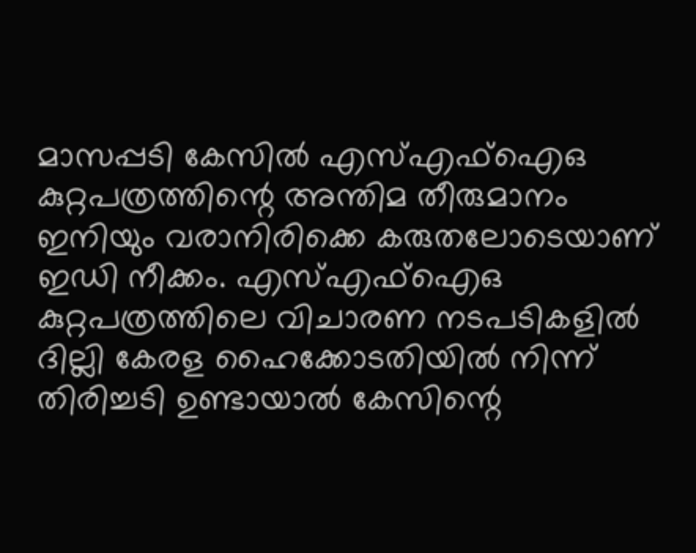മാസപ്പടി കേസില്‍ എസ്എഫ്‌ഐഒ കുറ്റപത്രത്തിന്റെ അന്തിമ തീരുമാനം ഇനിയും വരാനിരിക്കെ കരുതലോടെയാണ് ഇഡി നീക്കം. എസ്എഫ്‌ഐഒ കുറ്റപത്രത്തിലെ വിചാരണ നടപടികളില്‍ ദില്ലി കേരള ഹൈക്കോടതിയില്‍ നിന്ന് തിരിച്ചടി ഉണ്ടായാല്‍ കേസിന്റെ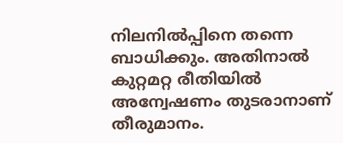നിലനില്‍പ്പിനെ തന്നെ ബാധിക്കും. അതിനാല്‍ കുറ്റമറ്റ രീതിയില്‍ അന്വേഷണം തുടരാനാണ് തീരുമാനം.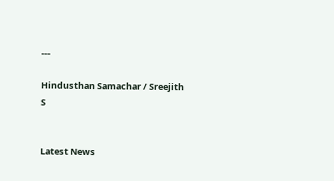---

Hindusthan Samachar / Sreejith S


Latest News